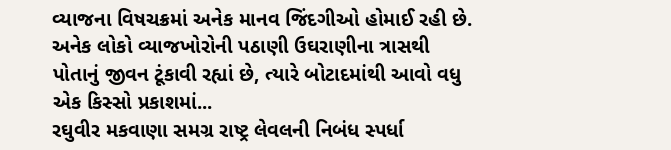વ્યાજના વિષચક્રમાં અનેક માનવ જિંદગીઓ હોમાઈ રહી છે. અનેક લોકો વ્યાજખોરોની પઠાણી ઉઘરાણીના ત્રાસથી પોતાનું જીવન ટૂંકાવી રહ્યાં છે, ત્યારે બોટાદમાંથી આવો વધુ એક કિસ્સો પ્રકાશમાં...
રઘુવીર મકવાણા સમગ્ર રાષ્ટ્ર લેવલની નિબંધ સ્પર્ધા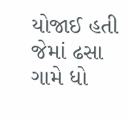યોજાઈ હતી જેમાં ઢસા ગામે ધો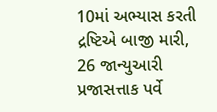10માં અભ્યાસ કરતી દ્રષ્ટિએ બાજી મારી, 26 જાન્યુઆરી પ્રજાસત્તાક પર્વે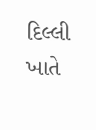દિલ્લી ખાતે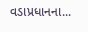વડાપ્રધાનના...